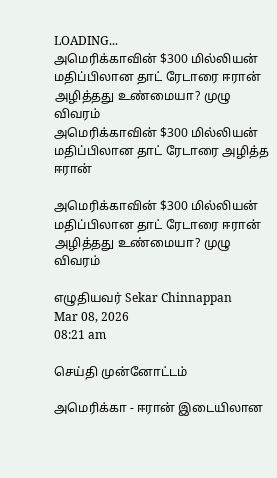LOADING...
அமெரிக்காவின் $300 மில்லியன் மதிப்பிலான தாட் ரேடாரை ஈரான் அழித்தது உண்மையா? முழு விவரம்
அமெரிக்காவின் $300 மில்லியன் மதிப்பிலான தாட் ரேடாரை அழித்த ஈரான்

அமெரிக்காவின் $300 மில்லியன் மதிப்பிலான தாட் ரேடாரை ஈரான் அழித்தது உண்மையா? முழு விவரம்

எழுதியவர் Sekar Chinnappan
Mar 08, 2026
08:21 am

செய்தி முன்னோட்டம்

அமெரிக்கா - ஈரான் இடையிலான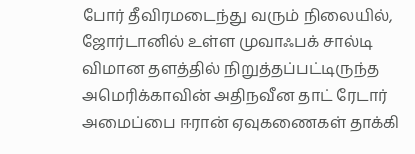போர் தீவிரமடைந்து வரும் நிலையில், ஜோர்டானில் உள்ள முவாஃபக் சால்டி விமான தளத்தில் நிறுத்தப்பட்டிருந்த அமெரிக்காவின் அதிநவீன தாட் ரேடார் அமைப்பை ஈரான் ஏவுகணைகள் தாக்கி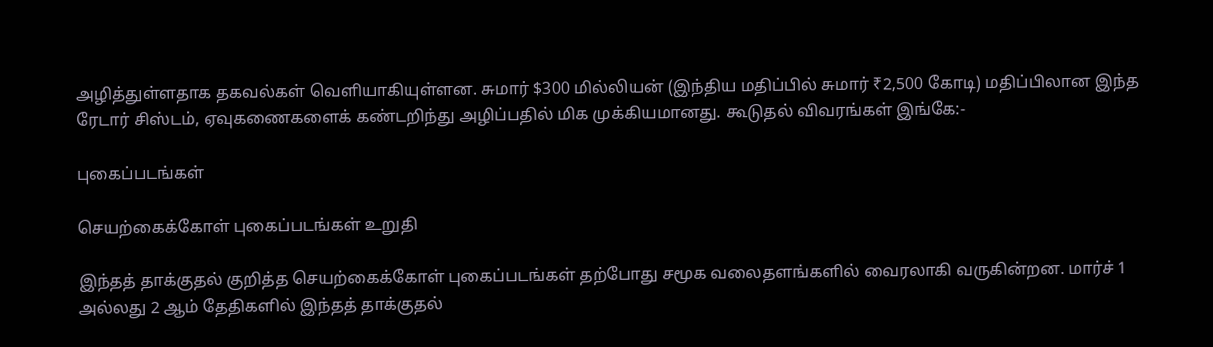அழித்துள்ளதாக தகவல்கள் வெளியாகியுள்ளன. சுமார் $300 மில்லியன் (இந்திய மதிப்பில் சுமார் ₹2,500 கோடி) மதிப்பிலான இந்த ரேடார் சிஸ்டம், ஏவுகணைகளைக் கண்டறிந்து அழிப்பதில் மிக முக்கியமானது. கூடுதல் விவரங்கள் இங்கே:-

புகைப்படங்கள்

செயற்கைக்கோள் புகைப்படங்கள் உறுதி

இந்தத் தாக்குதல் குறித்த செயற்கைக்கோள் புகைப்படங்கள் தற்போது சமூக வலைதளங்களில் வைரலாகி வருகின்றன. மார்ச் 1 அல்லது 2 ஆம் தேதிகளில் இந்தத் தாக்குதல்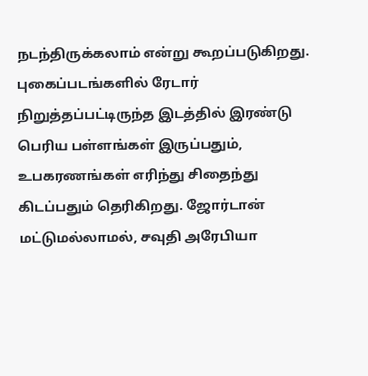நடந்திருக்கலாம் என்று கூறப்படுகிறது. புகைப்படங்களில் ரேடார் நிறுத்தப்பட்டிருந்த இடத்தில் இரண்டு பெரிய பள்ளங்கள் இருப்பதும், உபகரணங்கள் எரிந்து சிதைந்து கிடப்பதும் தெரிகிறது. ஜோர்டான் மட்டுமல்லாமல், சவுதி அரேபியா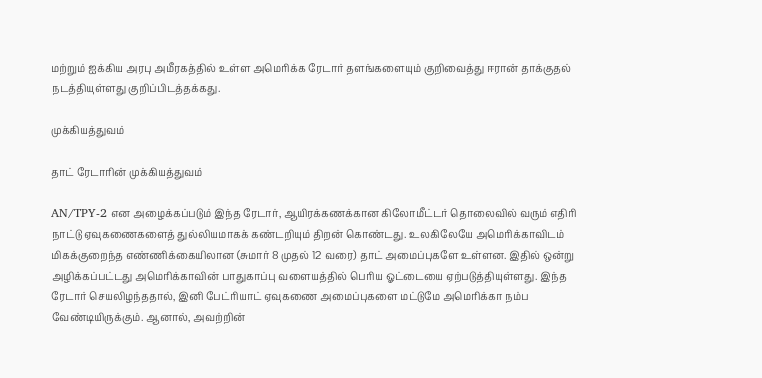மற்றும் ஐக்கிய அரபு அமீரகத்தில் உள்ள அமெரிக்க ரேடார் தளங்களையும் குறிவைத்து ஈரான் தாக்குதல் நடத்தியுள்ளது குறிப்பிடத்தக்கது.

முக்கியத்துவம்

தாட் ரேடாரின் முக்கியத்துவம்

AN/TPY-2 என அழைக்கப்படும் இந்த ரேடார், ஆயிரக்கணக்கான கிலோமீட்டர் தொலைவில் வரும் எதிரி நாட்டு ஏவுகணைகளைத் துல்லியமாகக் கண்டறியும் திறன் கொண்டது. உலகிலேயே அமெரிக்காவிடம் மிகக்குறைந்த எண்ணிக்கையிலான (சுமார் 8 முதல் 12 வரை) தாட் அமைப்புகளே உள்ளன. இதில் ஒன்று அழிக்கப்பட்டது அமெரிக்காவின் பாதுகாப்பு வளையத்தில் பெரிய ஓட்டையை ஏற்படுத்தியுள்ளது. இந்த ரேடார் செயலிழந்ததால், இனி பேட்ரியாட் ஏவுகணை அமைப்புகளை மட்டுமே அமெரிக்கா நம்ப வேண்டியிருக்கும். ஆனால், அவற்றின்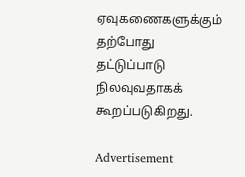ஏவுகணைகளுக்கும் தற்போது தட்டுப்பாடு நிலவுவதாகக் கூறப்படுகிறது.

Advertisement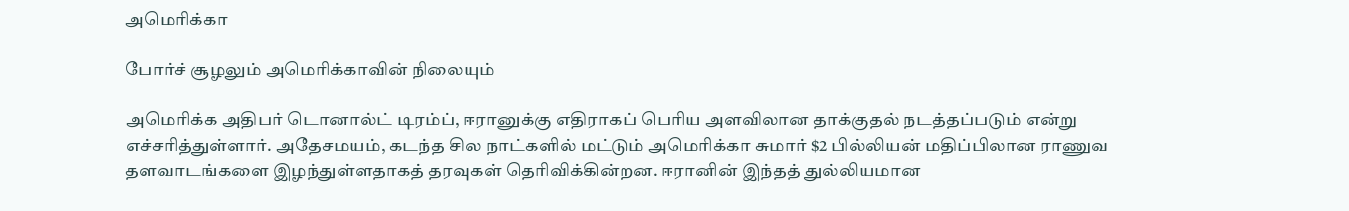அமெரிக்கா

போர்ச் சூழலும் அமெரிக்காவின் நிலையும்

அமெரிக்க அதிபர் டொனால்ட் டிரம்ப், ஈரானுக்கு எதிராகப் பெரிய அளவிலான தாக்குதல் நடத்தப்படும் என்று எச்சரித்துள்ளார். அதேசமயம், கடந்த சில நாட்களில் மட்டும் அமெரிக்கா சுமார் $2 பில்லியன் மதிப்பிலான ராணுவ தளவாடங்களை இழந்துள்ளதாகத் தரவுகள் தெரிவிக்கின்றன. ஈரானின் இந்தத் துல்லியமான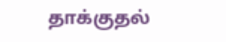தாக்குதல்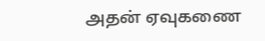அதன் ஏவுகணை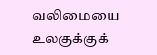வலிமையை உலகுக்குக்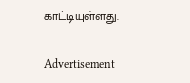காட்டியுள்ளது.

Advertisement